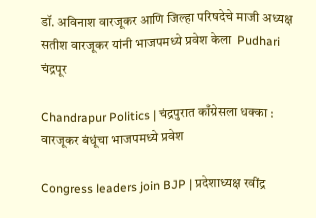डॉ. अविनाश वारजूकर आणि जिल्हा परिषदेचे माजी अध्यक्ष सतीश वारजूकर यांनी भाजपमध्ये प्रवेश केला  Pudhari
चंद्रपूर

Chandrapur Politics | चंद्रपुरात काँग्रेसला धक्का : वारजूकर बंधूंचा भाजपमध्ये प्रवेश

Congress leaders join BJP | प्रदेशाध्यक्ष रवींद्र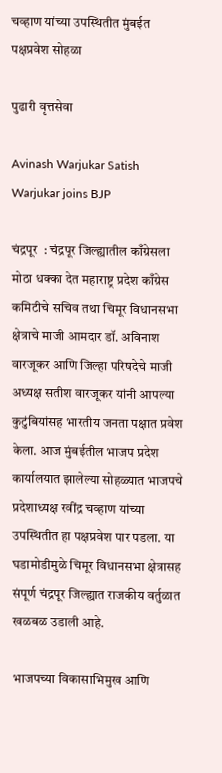चव्हाण यांच्या उपस्थितीत मुंबईत पक्षप्रवेश सोहळा

पुढारी वृत्तसेवा

Avinash Warjukar Satish Warjukar joins BJP

चंद्रपूर  : चंद्रपूर जिल्ह्यातील काँग्रेसला मोठा धक्का देत महाराष्ट्र प्रदेश काँग्रेस कमिटीचे सचिव तथा चिमूर विधानसभा क्षेत्राचे माजी आमदार डॉ. अविनाश वारजूकर आणि जिल्हा परिषदेचे माजी अध्यक्ष सतीश वारजूकर यांनी आपल्या कुटुंबियांसह भारतीय जनता पक्षात प्रवेश केला. आज मुंबईतील भाजप प्रदेश कार्यालयात झालेल्या सोहळ्यात भाजपचे प्रदेशाध्यक्ष रवींद्र चव्हाण यांच्या उपस्थितीत हा पक्षप्रवेश पार पडला. या घडामोडीमुळे चिमूर विधानसभा क्षेत्रासह संपूर्ण चंद्रपूर जिल्ह्यात राजकीय वर्तुळात खळबळ उडाली आहे.

भाजपच्या विकासाभिमुख आणि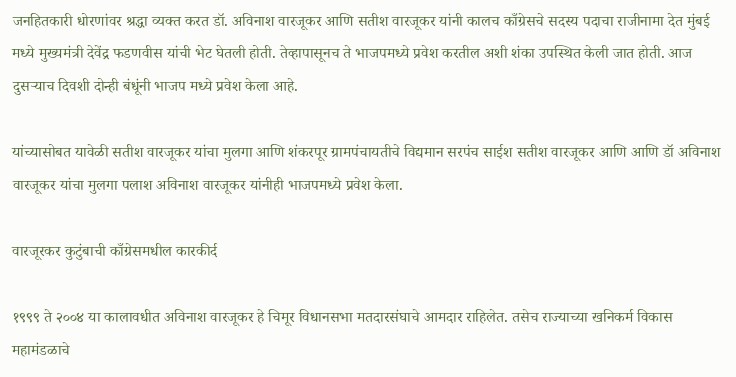जनहितकारी धोरणांवर श्रद्धा व्यक्त करत डॉ. अविनाश वारजूकर आणि सतीश वारजूकर यांनी कालच काँग्रेसचे सदस्य पदाचा राजीनामा देत मुंबई मध्ये मुख्यमंत्री देवेंद्र फडणवीस यांची भेट घेतली होती. तेव्हापासूनच ते भाजपमध्ये प्रवेश करतील अशी शंका उपस्थित केली जात होती. आज दुसऱ्याच दिवशी दोन्ही बंधूंनी भाजप मध्ये प्रवेश केला आहे.

यांच्यासोबत यावेळी सतीश वारजूकर यांचा मुलगा आणि शंकरपूर ग्रामपंचायतीचे विद्यमान सरपंच साईश सतीश वारजूकर आणि आणि डॉ अविनाश वारजूकर यांचा मुलगा पलाश अविनाश वारजूकर यांनीही भाजपमध्ये प्रवेश केला.

वारजूरकर कुटुंबाची काँग्रेसमधील कारकीर्द

१९९९ ते २००४ या कालावधीत अविनाश वारजूकर हे चिमूर विधानसभा मतदारसंघाचे आमदार राहिलेत. तसेच राज्याच्या खनिकर्म विकास महामंडळाचे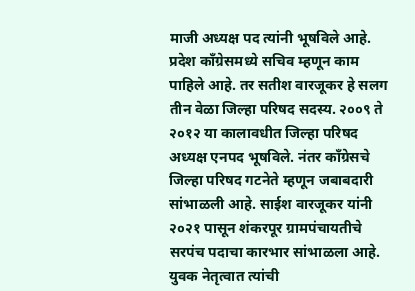माजी अध्यक्ष पद त्यांनी भूषविले आहे. प्रदेश काँग्रेसमध्ये सचिव म्हणून काम पाहिले आहे. तर सतीश वारजूकर हे सलग तीन वेळा जिल्हा परिषद सदस्य. २००९ ते २०१२ या कालावधीत जिल्हा परिषद अध्यक्ष एनपद भूषविले. नंतर काँग्रेसचे जिल्हा परिषद गटनेते म्हणून जबाबदारी सांभाळली आहे. साईश वारजूकर यांनी २०२१ पासून शंकरपूर ग्रामपंचायतीचे सरपंच पदाचा कारभार सांभाळला आहे. युवक नेतृत्वात त्यांची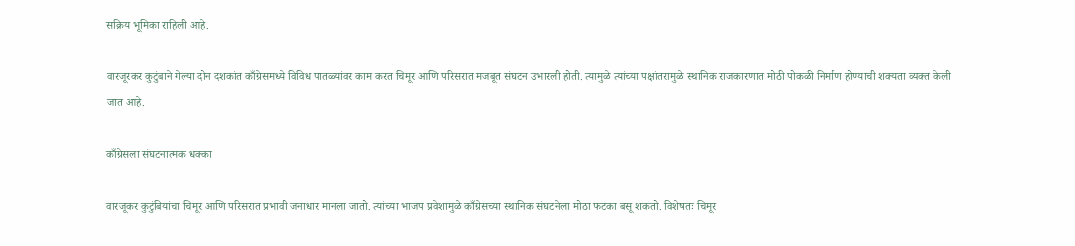सक्रिय भूमिका राहिली आहे.

वारजूरकर कुटुंबाने गेल्या दोन दशकांत काँग्रेसमध्ये विविध पातळ्यांवर काम करत चिमूर आणि परिसरात मजबूत संघटन उभारली होती. त्यामुळे त्यांच्या पक्षांतरामुळे स्थानिक राजकारणात मोठी पोकळी निर्माण होण्याची शक्यता व्यक्त केली जात आहे.

काँग्रेसला संघटनात्मक धक्का

वारजूकर कुटुंबियांचा चिमूर आणि परिसरात प्रभावी जनाधार मानला जातो. त्यांच्या भाजप प्रवेशामुळे काँग्रेसच्या स्थानिक संघटनेला मोठा फटका बसू शकतो. विशेषतः चिमूर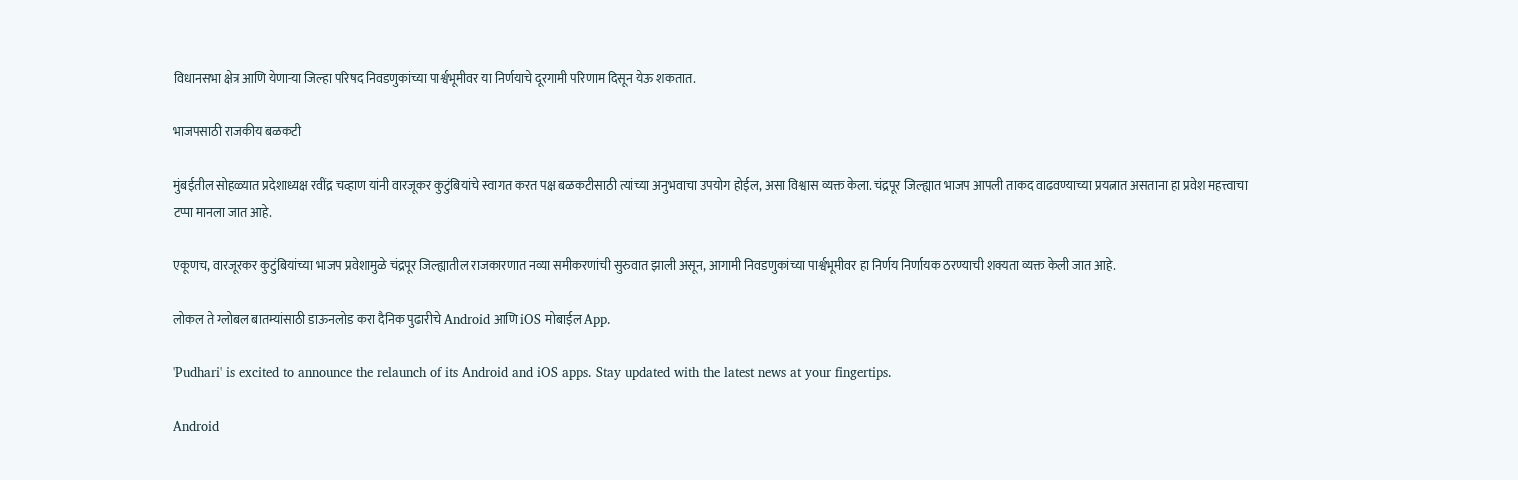विधानसभा क्षेत्र आणि येणाऱ्या जिल्हा परिषद निवडणुकांच्या पार्श्वभूमीवर या निर्णयाचे दूरगामी परिणाम दिसून येऊ शकतात.

भाजपसाठी राजकीय बळकटी

मुंबईतील सोहळ्यात प्रदेशाध्यक्ष रवींद्र चव्हाण यांनी वारजूकर कुटुंबियांचे स्वागत करत पक्ष बळकटीसाठी त्यांच्या अनुभवाचा उपयोग होईल, असा विश्वास व्यक्त केला. चंद्रपूर जिल्ह्यात भाजप आपली ताकद वाढवण्याच्या प्रयत्नात असताना हा प्रवेश महत्त्वाचा टप्पा मानला जात आहे.

एकूणच, वारजूरकर कुटुंबियांच्या भाजप प्रवेशामुळे चंद्रपूर जिल्ह्यातील राजकारणात नव्या समीकरणांची सुरुवात झाली असून, आगामी निवडणुकांच्या पार्श्वभूमीवर हा निर्णय निर्णायक ठरण्याची शक्यता व्यक्त केली जात आहे.

लोकल ते ग्लोबल बातम्यांसाठी डाऊनलोड करा दैनिक पुढारीचे Android आणि iOS मोबाईल App.

'Pudhari' is excited to announce the relaunch of its Android and iOS apps. Stay updated with the latest news at your fingertips.

Android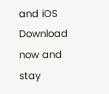and iOS Download now and stay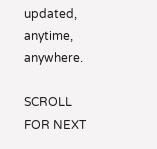updated, anytime, anywhere.

SCROLL FOR NEXT